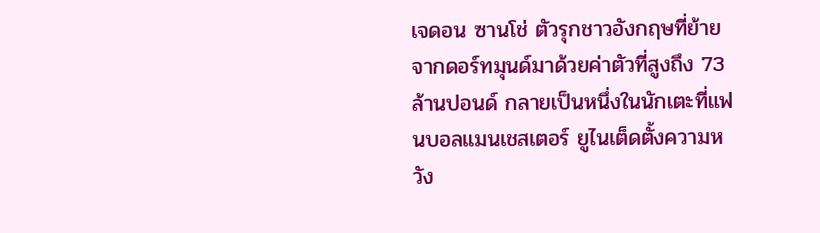เจดอน ซานโช่ ตัวรุกชาวอังกฤษที่ย้ายจากดอร์ทมุนด์มาด้วยค่าตัวที่สูงถึง 73 ล้านปอนด์ กลายเป็นหนึ่งในนักเตะที่แฟนบอลแมนเชสเตอร์ ยูไนเต็ดตั้งความหวัง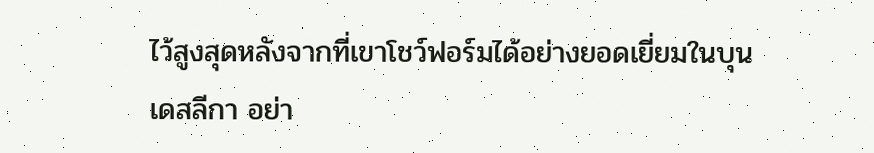ไว้สูงสุดหลังจากที่เขาโชว์ฟอร์มได้อย่างยอดเยี่ยมในบุนเดสลีกา อย่า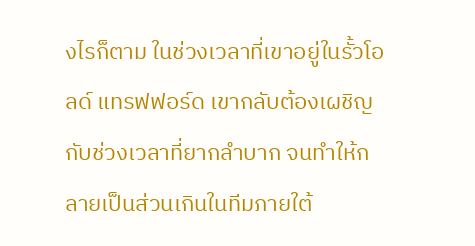งไรก็ตาม ในช่วงเวลาที่เขาอยู่ในรั้วโอลด์ แทรฟฟอร์ด เขากลับต้องเผชิญกับช่วงเวลาที่ยากลำบาก จนทำให้กลายเป็นส่วนเกินในทีมภายใต้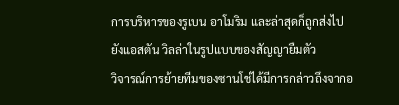การบริหารของรูเบน อาโมริม และล่าสุดก็ถูกส่งไปยังแอสตัน วิลล่าในรูปแบบของสัญญายืมตัว
วิจารณ์การย้ายทีมของซานโช่ได้มีการกล่าวถึงจากอ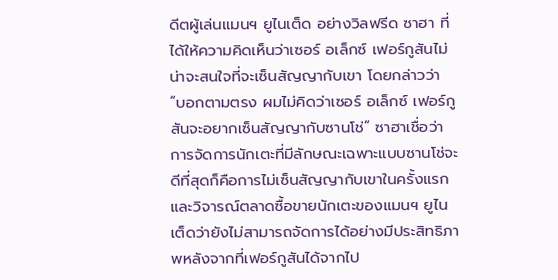ดีตผู้เล่นแมนฯ ยูไนเต็ด อย่างวิลฟรีด ซาฮา ที่ได้ให้ความคิดเห็นว่าเซอร์ อเล็กซ์ เฟอร์กูสันไม่น่าจะสนใจที่จะเซ็นสัญญากับเขา โดยกล่าวว่า “บอกตามตรง ผมไม่คิดว่าเซอร์ อเล็กซ์ เฟอร์กูสันจะอยากเซ็นสัญญากับซานโช่” ซาฮาเชื่อว่าการจัดการนักเตะที่มีลักษณะเฉพาะแบบซานโช่จะดีที่สุดก็คือการไม่เซ็นสัญญากับเขาในครั้งแรก และวิจารณ์ตลาดซื้อขายนักเตะของแมนฯ ยูไนเต็ดว่ายังไม่สามารถจัดการได้อย่างมีประสิทธิภาพหลังจากที่เฟอร์กูสันได้จากไป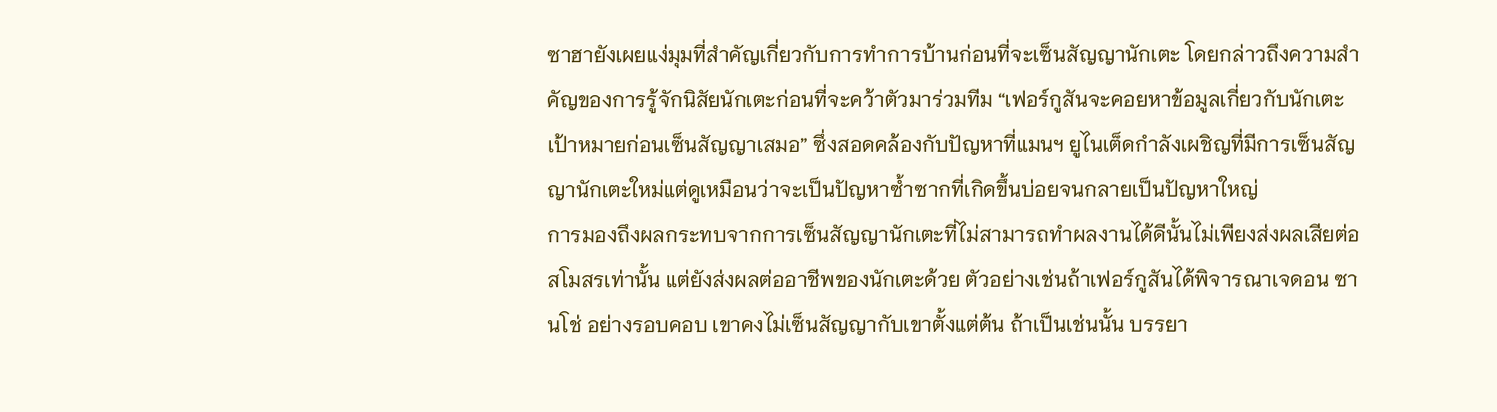ซาฮายังเผยแง่มุมที่สำคัญเกี่ยวกับการทำการบ้านก่อนที่จะเซ็นสัญญานักเตะ โดยกล่าวถึงความสำคัญของการรู้จักนิสัยนักเตะก่อนที่จะคว้าตัวมาร่วมทีม “เฟอร์กูสันจะคอยหาข้อมูลเกี่ยวกับนักเตะเป้าหมายก่อนเซ็นสัญญาเสมอ” ซึ่งสอดคล้องกับปัญหาที่แมนฯ ยูไนเต็ดกำลังเผชิญที่มีการเซ็นสัญญานักเตะใหม่แต่ดูเหมือนว่าจะเป็นปัญหาซ้ำซากที่เกิดขึ้นบ่อยจนกลายเป็นปัญหาใหญ่
การมองถึงผลกระทบจากการเซ็นสัญญานักเตะที่ไม่สามารถทำผลงานได้ดีนั้นไม่เพียงส่งผลเสียต่อสโมสรเท่านั้น แต่ยังส่งผลต่ออาชีพของนักเตะด้วย ตัวอย่างเช่นถ้าเฟอร์กูสันได้พิจารณาเจดอน ซานโช่ อย่างรอบคอบ เขาคงไม่เซ็นสัญญากับเขาตั้งแต่ต้น ถ้าเป็นเช่นนั้น บรรยา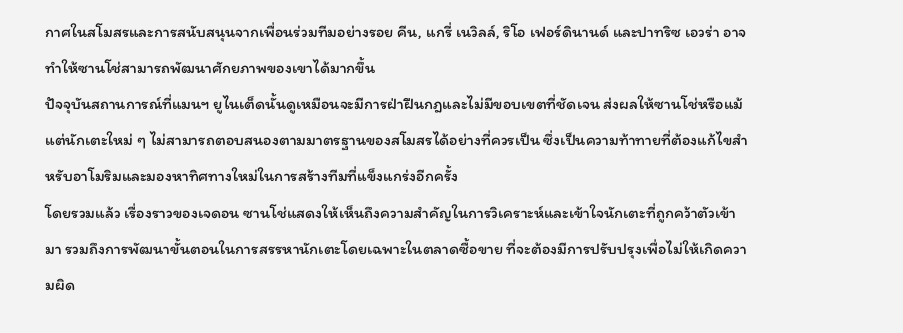กาศในสโมสรและการสนับสนุนจากเพื่อนร่วมทีมอย่างรอย คีน, แกรี่ เนวิลล์, ริโอ เฟอร์ดินานด์ และปาทริซ เอวร่า อาจทำให้ซานโช่สามารถพัฒนาศักยภาพของเขาได้มากขึ้น
ปัจจุบันสถานการณ์ที่แมนฯ ยูไนเต็ดนั้นดูเหมือนจะมีการฝ่าฝืนกฎและไม่มีขอบเขตที่ชัดเจน ส่งผลให้ซานโช่หรือแม้แต่นักเตะใหม่ ๆ ไม่สามารถตอบสนองตามมาตรฐานของสโมสรได้อย่างที่ควรเป็น ซึ่งเป็นความท้าทายที่ต้องแก้ไขสำหรับอาโมริมและมองหาทิศทางใหม่ในการสร้างทีมที่แข็งแกร่งอีกครั้ง
โดยรวมแล้ว เรื่องราวของเจดอน ซานโช่แสดงให้เห็นถึงความสำคัญในการวิเคราะห์และเข้าใจนักเตะที่ถูกคว้าตัวเข้ามา รวมถึงการพัฒนาขั้นตอนในการสรรหานักเตะโดยเฉพาะในตลาดซื้อขาย ที่จะต้องมีการปรับปรุงเพื่อไม่ให้เกิดความผิด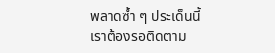พลาดซ้ำ ๆ ประเด็นนี้เราต้องรอติดตาม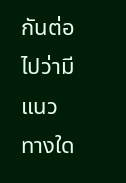กันต่อไปว่ามีแนวทางใด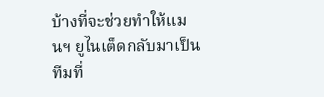บ้างที่จะช่วยทำให้แมนฯ ยูไนเต็ดกลับมาเป็นทีมที่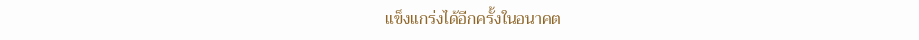แข็งแกร่งได้อีกครั้งในอนาคต